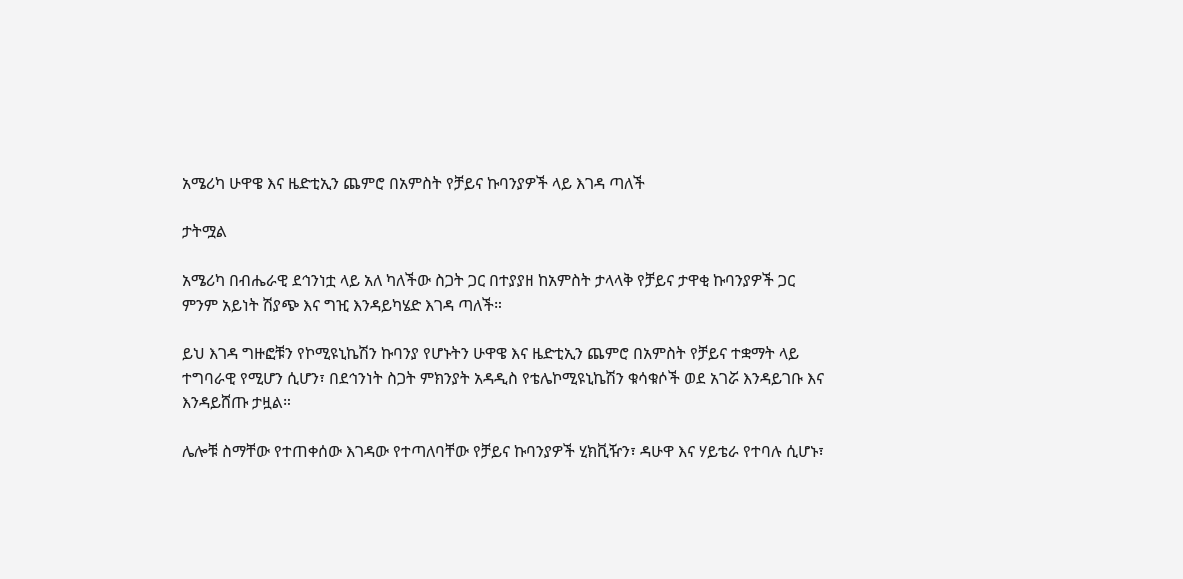አሜሪካ ሁዋዌ እና ዜድቲኢን ጨምሮ በአምስት የቻይና ኩባንያዎች ላይ እገዳ ጣለች

ታትሟል

አሜሪካ በብሔራዊ ደኅንነቷ ላይ አለ ካለችው ስጋት ጋር በተያያዘ ከአምስት ታላላቅ የቻይና ታዋቂ ኩባንያዎች ጋር ምንም አይነት ሽያጭ እና ግዢ እንዳይካሄድ እገዳ ጣለች።

ይህ እገዳ ግዙፎቹን የኮሚዩኒኬሽን ኩባንያ የሆኑትን ሁዋዌ እና ዜድቲኢን ጨምሮ በአምስት የቻይና ተቋማት ላይ ተግባራዊ የሚሆን ሲሆን፣ በደኅንነት ስጋት ምክንያት አዳዲስ የቴሌኮሚዩኒኬሽን ቁሳቁሶች ወደ አገሯ እንዳይገቡ እና እንዳይሸጡ ታዟል።

ሌሎቹ ስማቸው የተጠቀሰው እገዳው የተጣለባቸው የቻይና ኩባንያዎች ሂክቪዥን፣ ዳሁዋ እና ሃይቴራ የተባሉ ሲሆኑ፣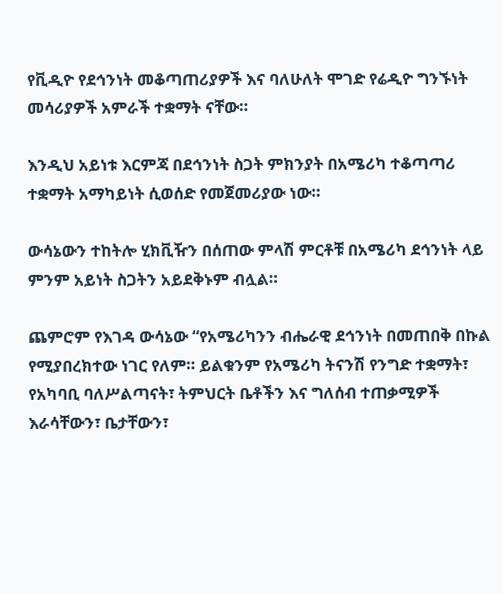የቪዲዮ የደኅንነት መቆጣጠሪያዎች እና ባለሁለት ሞገድ የሬዲዮ ግንኙነት መሳሪያዎች አምራች ተቋማት ናቸው።

እንዲህ አይነቱ እርምጃ በደኅንነት ስጋት ምክንያት በአሜሪካ ተቆጣጣሪ ተቋማት አማካይነት ሲወሰድ የመጀመሪያው ነው።

ውሳኔውን ተከትሎ ሂክቪዥን በሰጠው ምላሽ ምርቶቹ በአሜሪካ ደኅንነት ላይ ምንም አይነት ስጋትን አይደቅኑም ብሏል።

ጨምሮም የእገዳ ውሳኔው “የአሜሪካንን ብሔራዊ ደኅንነት በመጠበቅ በኩል የሚያበረክተው ነገር የለም። ይልቁንም የአሜሪካ ትናንሽ የንግድ ተቋማት፣ የአካባቢ ባለሥልጣናት፣ ትምህርት ቤቶችን እና ግለሰብ ተጠቃሚዎች እራሳቸውን፣ ቤታቸውን፣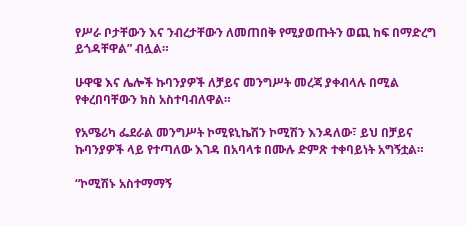የሥራ ቦታቸውን እና ንብረታቸውን ለመጠበቅ የሚያወጡትን ወጪ ከፍ በማድረግ ይጎዳቸዋል” ብሏል።

ሁዋዌ እና ሌሎች ኩባንያዎች ለቻይና መንግሥት መረጃ ያቀብላሉ በሚል የቀረበባቸውን ክስ አስተባብለዋል።

የአሜሪካ ፌደራል መንግሥት ኮሚዩኒኬሽን ኮሚሽን እንዳለው፣ ይህ በቻይና ኩባንያዎች ላይ የተጣለው እገዳ በአባላቱ በሙሉ ድምጽ ተቀባይነት አግኝቷል።

“ኮሚሽኑ አስተማማኝ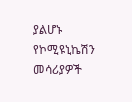ያልሆኑ የኮሚዩኒኬሽን መሳሪያዎች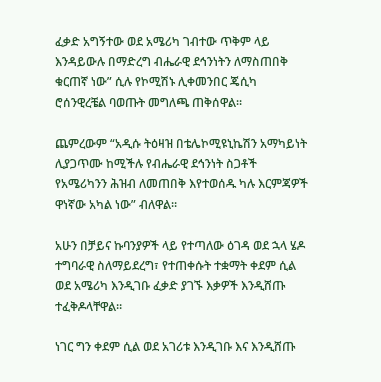ፈቃድ አግኝተው ወደ አሜሪካ ገብተው ጥቅም ላይ እንዳይውሉ በማድረግ ብሔራዊ ደኅንነትን ለማስጠበቅ ቁርጠኛ ነው” ሲሉ የኮሚሽኑ ሊቀመንበር ጄሲካ ሮሰንዊረቼል ባወጡት መግለጫ ጠቅሰዋል።

ጨምረውም “አዲሱ ትዕዛዝ በቴሌኮሚዩኒኬሽን አማካይነት ሊያጋጥሙ ከሚችሉ የብሔራዊ ደኅንነት ስጋቶች የአሜሪካንን ሕዝብ ለመጠበቅ እየተወሰዱ ካሉ እርምጃዎች ዋነኛው አካል ነው” ብለዋል።

አሁን በቻይና ኩባንያዎች ላይ የተጣለው ዕገዳ ወደ ኋላ ሄዶ ተግባራዊ ስለማይደረግ፣ የተጠቀሱት ተቋማት ቀደም ሲል ወደ አሜሪካ እንዲገቡ ፈቃድ ያገኙ እቃዎች እንዲሸጡ ተፈቅዶላቸዋል።

ነገር ግን ቀደም ሲል ወደ አገሪቱ እንዲገቡ እና እንዲሸጡ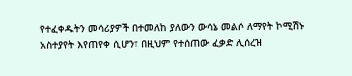የተፈቀዱትን መሳሪያዎች በተመለከ ያለውን ውሳኔ መልሶ ለማየት ኮሚሽኑ አስተያየት እየጠየቀ ሲሆን፣ በዚህም የተሰጠው ፈቃድ ሊሰረዝ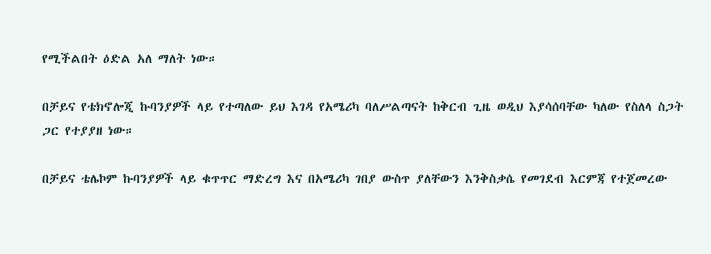የሚችልበት ዕድል አለ ማለት ነው።

በቻይና የቴክኖሎጂ ኩባንያዎች ላይ የተጣለው ይህ እገዳ የአሜሪካ ባለሥልጣናት ከቅርብ ጊዜ ወዲህ እያሳሰባቸው ካለው የስለላ ስጋት ጋር የተያያዘ ነው።

በቻይና ቴሌኮም ኩባንያዎች ላይ ቁጥጥር ማድረግ እና በአሜሪካ ገበያ ውስጥ ያለቸውን እንቅስቃሴ የመገደብ እርምጃ የተጀመረው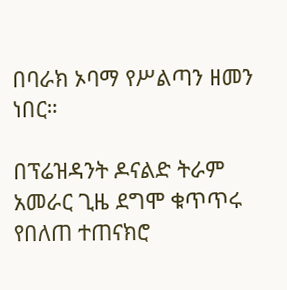በባራክ ኦባማ የሥልጣን ዘመን ነበር።

በፕሬዝዳንት ዶናልድ ትራም አመራር ጊዜ ደግሞ ቁጥጥሩ የበለጠ ተጠናክሮ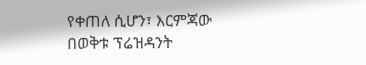የቀጠለ ሲሆን፣ እርምጃው በወቅቱ ፕሬዝዳንት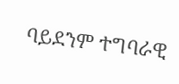ባይደንም ተግባራዊ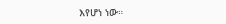እየሆነ ነው።